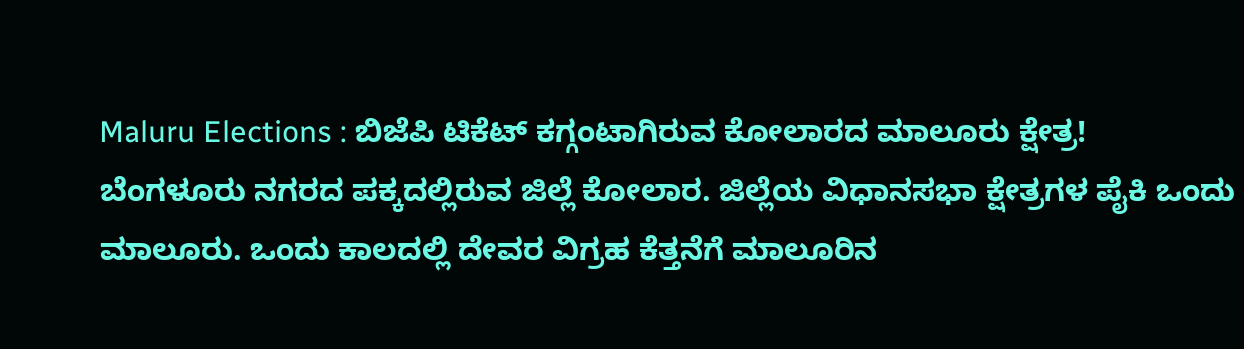Maluru Elections : ಬಿಜೆಪಿ ಟಿಕೆಟ್ ಕಗ್ಗಂಟಾಗಿರುವ ಕೋಲಾರದ ಮಾಲೂರು ಕ್ಷೇತ್ರ!
ಬೆಂಗಳೂರು ನಗರದ ಪಕ್ಕದಲ್ಲಿರುವ ಜಿಲ್ಲೆ ಕೋಲಾರ. ಜಿಲ್ಲೆಯ ವಿಧಾನಸಭಾ ಕ್ಷೇತ್ರಗಳ ಪೈಕಿ ಒಂದು ಮಾಲೂರು. ಒಂದು ಕಾಲದಲ್ಲಿ ದೇವರ ವಿಗ್ರಹ ಕೆತ್ತನೆಗೆ ಮಾಲೂರಿನ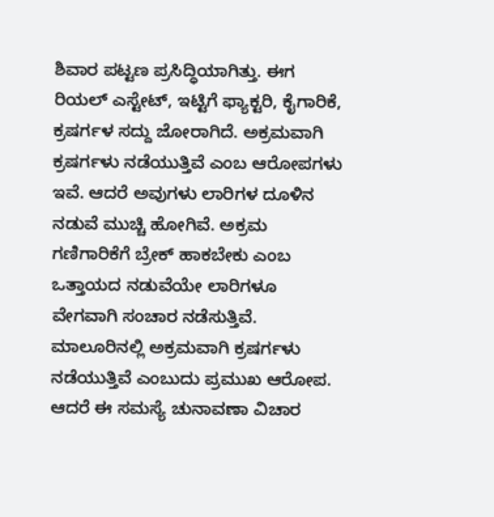ಶಿವಾರ ಪಟ್ಟಣ ಪ್ರಸಿದ್ಧಿಯಾಗಿತ್ತು. ಈಗ ರಿಯಲ್ ಎಸ್ಟೇಟ್, ಇಟ್ಟಿಗೆ ಫ್ಯಾಕ್ಟರಿ, ಕೈಗಾರಿಕೆ, ಕ್ರಷರ್ಗಳ ಸದ್ದು ಜೋರಾಗಿದೆ. ಅಕ್ರಮವಾಗಿ ಕ್ರಷರ್ಗಳು ನಡೆಯುತ್ತಿವೆ ಎಂಬ ಆರೋಪಗಳು ಇವೆ. ಆದರೆ ಅವುಗಳು ಲಾರಿಗಳ ದೂಳಿನ ನಡುವೆ ಮುಚ್ಚಿ ಹೋಗಿವೆ. ಅಕ್ರಮ ಗಣಿಗಾರಿಕೆಗೆ ಬ್ರೇಕ್ ಹಾಕಬೇಕು ಎಂಬ ಒತ್ತಾಯದ ನಡುವೆಯೇ ಲಾರಿಗಳೂ ವೇಗವಾಗಿ ಸಂಚಾರ ನಡೆಸುತ್ತಿವೆ.
ಮಾಲೂರಿನಲ್ಲಿ ಅಕ್ರಮವಾಗಿ ಕ್ರಷರ್ಗಳು ನಡೆಯುತ್ತಿವೆ ಎಂಬುದು ಪ್ರಮುಖ ಆರೋಪ. ಆದರೆ ಈ ಸಮಸ್ಯೆ ಚುನಾವಣಾ ವಿಚಾರ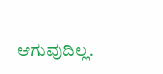ಆಗುವುದಿಲ್ಲ.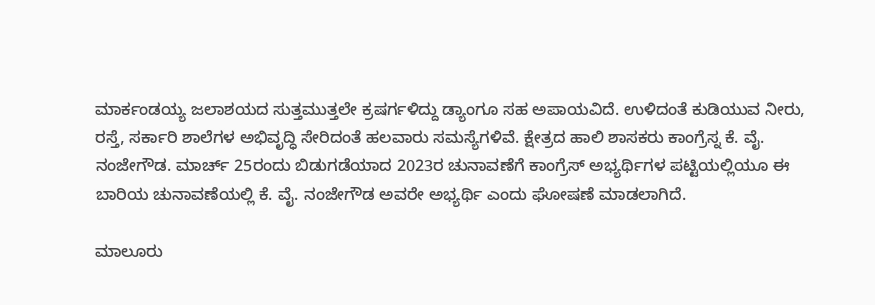ಮಾರ್ಕಂಡಯ್ಯ ಜಲಾಶಯದ ಸುತ್ತಮುತ್ತಲೇ ಕ್ರಷರ್ಗಳಿದ್ದು ಡ್ಯಾಂಗೂ ಸಹ ಅಪಾಯವಿದೆ. ಉಳಿದಂತೆ ಕುಡಿಯುವ ನೀರು, ರಸ್ತೆ, ಸರ್ಕಾರಿ ಶಾಲೆಗಳ ಅಭಿವೃದ್ಧಿ ಸೇರಿದಂತೆ ಹಲವಾರು ಸಮಸ್ಯೆಗಳಿವೆ. ಕ್ಷೇತ್ರದ ಹಾಲಿ ಶಾಸಕರು ಕಾಂಗ್ರೆಸ್ನ ಕೆ. ವೈ. ನಂಜೇಗೌಡ. ಮಾರ್ಚ್ 25ರಂದು ಬಿಡುಗಡೆಯಾದ 2023ರ ಚುನಾವಣೆಗೆ ಕಾಂಗ್ರೆಸ್ ಅಭ್ಯರ್ಥಿಗಳ ಪಟ್ಟಿಯಲ್ಲಿಯೂ ಈ ಬಾರಿಯ ಚುನಾವಣೆಯಲ್ಲಿ ಕೆ. ವೈ. ನಂಜೇಗೌಡ ಅವರೇ ಅಭ್ಯರ್ಥಿ ಎಂದು ಘೋಷಣೆ ಮಾಡಲಾಗಿದೆ.

ಮಾಲೂರು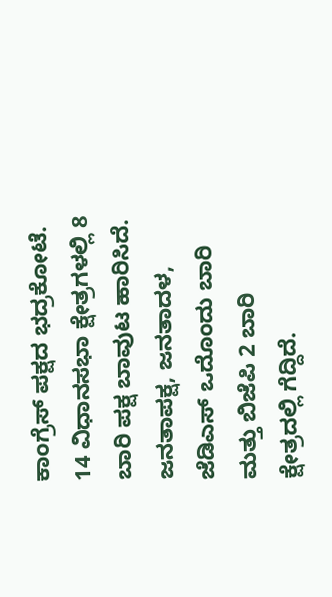ಕಾಂಗ್ರೆಸ್ ಪಕ್ಷದ ಭದ್ರಕೋಟೆ. 14 ವಿಧಾನಸಭಾ ಕ್ಷೇತ್ರಗಳಲ್ಲಿ 8 ಬಾರಿ ಪಕ್ಷ ಬಾವುಟ ಹಾರಿಸಿದೆ. ಜನತಾಪಕ್ಷ, ಜನತಾದಳ, ಜೆಡಿಎಸ್ ಒದೊಂದು ಬಾರಿ ಮತ್ತು ಬಿಜೆಪಿ 2 ಬಾರಿ ಕ್ಷೇತ್ರದಲ್ಲಿ ಗೆದ್ದಿದೆ.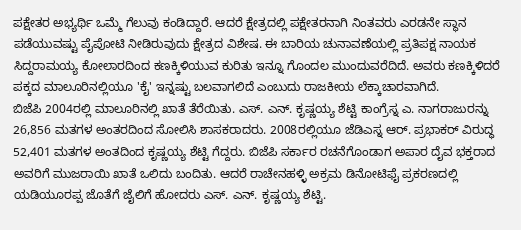ಪಕ್ಷೇತರ ಅಭ್ಯರ್ಥಿ ಒಮ್ಮೆ ಗೆಲುವು ಕಂಡಿದ್ದಾರೆ. ಆದರೆ ಕ್ಷೇತ್ರದಲ್ಲಿ ಪಕ್ಷೇತರನಾಗಿ ನಿಂತವರು ಎರಡನೇ ಸ್ಥಾನ ಪಡೆಯುವಷ್ಟು ಪೈಪೋಟಿ ನೀಡಿರುವುದು ಕ್ಷೇತ್ರದ ವಿಶೇಷ. ಈ ಬಾರಿಯ ಚುನಾವಣೆಯಲ್ಲಿ ಪ್ರತಿಪಕ್ಷ ನಾಯಕ ಸಿದ್ದರಾಮಯ್ಯ ಕೋಲಾರದಿಂದ ಕಣಕ್ಕಿಳಿಯುವ ಕುರಿತು ಇನ್ನೂ ಗೊಂದಲ ಮುಂದುವರೆದಿದೆ. ಅವರು ಕಣಕ್ಕಿಳಿದರೆ ಪಕ್ಕದ ಮಾಲೂರಿನಲ್ಲಿಯೂ 'ಕೈ' ಇನ್ನಷ್ಟು ಬಲವಾಗಲಿದೆ ಎಂಬುದು ರಾಜಕೀಯ ಲೆಕ್ಕಾಚಾರವಾಗಿದೆ.
ಬಿಜೆಪಿ 2004ರಲ್ಲಿ ಮಾಲೂರಿನಲ್ಲಿ ಖಾತೆ ತೆರೆಯಿತು. ಎಸ್. ಎನ್. ಕೃಷ್ಣಯ್ಯ ಶೆಟ್ಟಿ ಕಾಂಗ್ರೆಸ್ನ ಎ. ನಾಗರಾಜುರನ್ನು 26,856 ಮತಗಳ ಅಂತರದಿಂದ ಸೋಲಿಸಿ ಶಾಸಕರಾದರು. 2008ರಲ್ಲಿಯೂ ಜೆಡಿಎಸ್ನ ಆರ್. ಪ್ರಭಾಕರ್ ವಿರುದ್ಧ 52,401 ಮತಗಳ ಅಂತದಿಂದ ಕೃಷ್ಣಯ್ಯ ಶೆಟ್ಟಿ ಗೆದ್ದರು. ಬಿಜೆಪಿ ಸರ್ಕಾರ ರಚನೆಗೊಂಡಾಗ ಅಪಾರ ದೈವ ಭಕ್ತರಾದ ಅವರಿಗೆ ಮುಜರಾಯಿ ಖಾತೆ ಒಲಿದು ಬಂದಿತು. ಆದರೆ ರಾಚೇನಹಳ್ಳಿ ಅಕ್ರಮ ಡಿನೋಟಿಫೈ ಪ್ರಕರಣದಲ್ಲಿ ಯಡಿಯೂರಪ್ಪ ಜೊತೆಗೆ ಜೈಲಿಗೆ ಹೋದರು ಎಸ್. ಎನ್. ಕೃಷ್ಣಯ್ಯ ಶೆಟ್ಟಿ.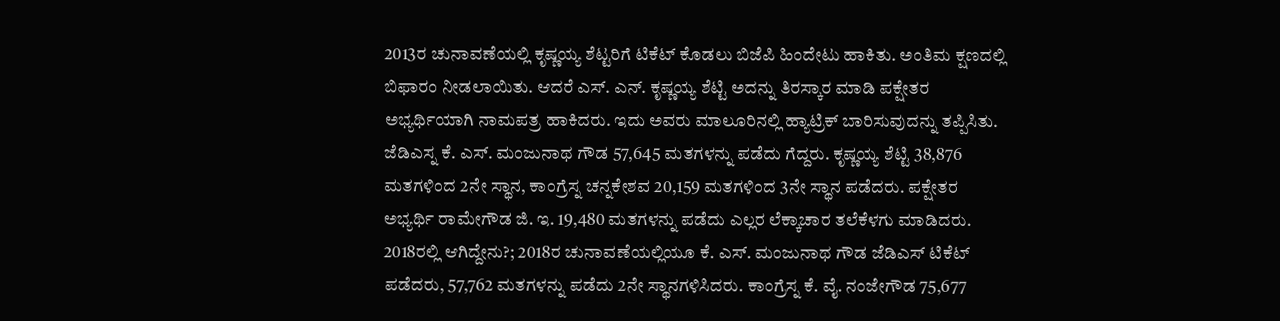2013ರ ಚುನಾವಣೆಯಲ್ಲಿ ಕೃಷ್ಣಯ್ಯ ಶೆಟ್ಟರಿಗೆ ಟಿಕೆಟ್ ಕೊಡಲು ಬಿಜೆಪಿ ಹಿಂದೇಟು ಹಾಕಿತು. ಅಂತಿಮ ಕ್ಷಣದಲ್ಲಿ ಬಿಫಾರಂ ನೀಡಲಾಯಿತು. ಆದರೆ ಎಸ್. ಎನ್. ಕೃಷ್ಣಯ್ಯ ಶೆಟ್ಟಿ ಅದನ್ನು ತಿರಸ್ಕಾರ ಮಾಡಿ ಪಕ್ಷೇತರ ಅಭ್ಯರ್ಥಿಯಾಗಿ ನಾಮಪತ್ರ ಹಾಕಿದರು. ಇದು ಅವರು ಮಾಲೂರಿನಲ್ಲಿ ಹ್ಯಾಟ್ರಿಕ್ ಬಾರಿಸುವುದನ್ನು ತಪ್ಪಿಸಿತು. ಜೆಡಿಎಸ್ನ ಕೆ. ಎಸ್. ಮಂಜುನಾಥ ಗೌಡ 57,645 ಮತಗಳನ್ನು ಪಡೆದು ಗೆದ್ದರು. ಕೃಷ್ಣಯ್ಯ ಶೆಟ್ಟಿ 38,876 ಮತಗಳಿಂದ 2ನೇ ಸ್ಥಾನ, ಕಾಂಗ್ರೆಸ್ನ ಚನ್ನಕೇಶವ 20,159 ಮತಗಳಿಂದ 3ನೇ ಸ್ಥಾನ ಪಡೆದರು. ಪಕ್ಷೇತರ ಅಭ್ಯರ್ಥಿ ರಾಮೇಗೌಡ ಜಿ. ಇ. 19,480 ಮತಗಳನ್ನು ಪಡೆದು ಎಲ್ಲರ ಲೆಕ್ಕಾಚಾರ ತಲೆಕೆಳಗು ಮಾಡಿದರು.
2018ರಲ್ಲಿ ಆಗಿದ್ದೇನು?; 2018ರ ಚುನಾವಣೆಯಲ್ಲಿಯೂ ಕೆ. ಎಸ್. ಮಂಜುನಾಥ ಗೌಡ ಜೆಡಿಎಸ್ ಟಿಕೆಟ್ ಪಡೆದರು, 57,762 ಮತಗಳನ್ನು ಪಡೆದು 2ನೇ ಸ್ಥಾನಗಳಿಸಿದರು. ಕಾಂಗ್ರೆಸ್ನ ಕೆ. ವೈ. ನಂಜೇಗೌಡ 75,677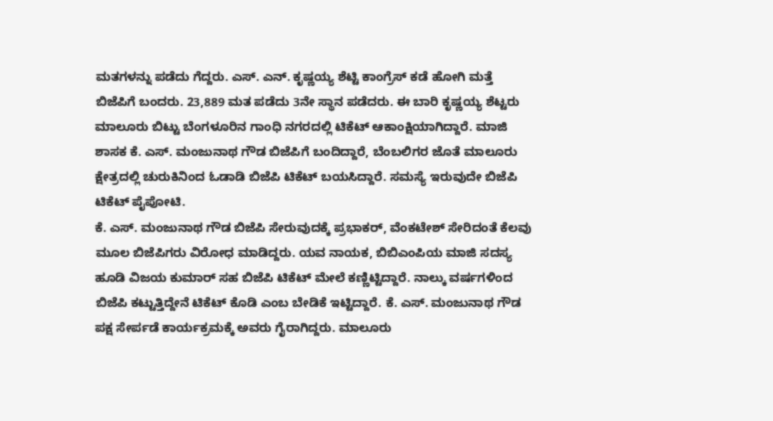ಮತಗಳನ್ನು ಪಡೆದು ಗೆದ್ದರು. ಎಸ್. ಎನ್. ಕೃಷ್ಣಯ್ಯ ಶೆಟ್ಟಿ ಕಾಂಗ್ರೆಸ್ ಕಡೆ ಹೋಗಿ ಮತ್ತೆ ಬಿಜೆಪಿಗೆ ಬಂದರು. 23,889 ಮತ ಪಡೆದು 3ನೇ ಸ್ಥಾನ ಪಡೆದರು. ಈ ಬಾರಿ ಕೃಷ್ಣಯ್ಯ ಶೆಟ್ಟರು ಮಾಲೂರು ಬಿಟ್ಟು ಬೆಂಗಳೂರಿನ ಗಾಂಧಿ ನಗರದಲ್ಲಿ ಟಿಕೆಟ್ ಆಕಾಂಕ್ಷಿಯಾಗಿದ್ದಾರೆ. ಮಾಜಿ ಶಾಸಕ ಕೆ. ಎಸ್. ಮಂಜುನಾಥ ಗೌಡ ಬಿಜೆಪಿಗೆ ಬಂದಿದ್ದಾರೆ, ಬೆಂಬಲಿಗರ ಜೊತೆ ಮಾಲೂರು ಕ್ಷೇತ್ರದಲ್ಲಿ ಚುರುಕಿನಿಂದ ಓಡಾಡಿ ಬಿಜೆಪಿ ಟಿಕೆಟ್ ಬಯಸಿದ್ದಾರೆ. ಸಮಸ್ಯೆ ಇರುವುದೇ ಬಿಜೆಪಿ ಟಿಕೆಟ್ ಪೈಪೋಟಿ.
ಕೆ. ಎಸ್. ಮಂಜುನಾಥ ಗೌಡ ಬಿಜೆಪಿ ಸೇರುವುದಕ್ಕೆ ಪ್ರಭಾಕರ್, ವೆಂಕಟೇಶ್ ಸೇರಿದಂತೆ ಕೆಲವು ಮೂಲ ಬಿಜೆಪಿಗರು ವಿರೋಧ ಮಾಡಿದ್ದರು. ಯವ ನಾಯಕ, ಬಿಬಿಎಂಪಿಯ ಮಾಜಿ ಸದಸ್ಯ ಹೂಡಿ ವಿಜಯ ಕುಮಾರ್ ಸಹ ಬಿಜೆಪಿ ಟಿಕೆಟ್ ಮೇಲೆ ಕಣ್ಣಿಟ್ಟಿದ್ದಾರೆ. ನಾಲ್ಕು ವರ್ಷಗಳಿಂದ ಬಿಜೆಪಿ ಕಟ್ಟುತ್ತಿದ್ದೇನೆ ಟಿಕೆಟ್ ಕೊಡಿ ಎಂಬ ಬೇಡಿಕೆ ಇಟ್ಟಿದ್ದಾರೆ. ಕೆ. ಎಸ್. ಮಂಜುನಾಥ ಗೌಡ ಪಕ್ಷ ಸೇರ್ಪಡೆ ಕಾರ್ಯಕ್ರಮಕ್ಕೆ ಅವರು ಗೈರಾಗಿದ್ದರು. ಮಾಲೂರು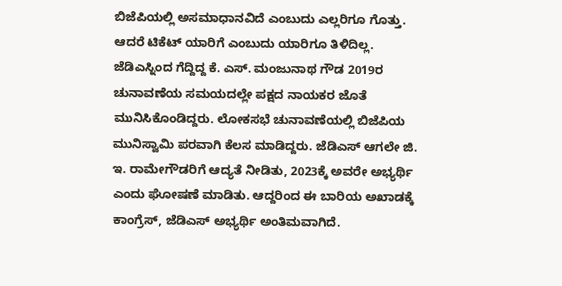ಬಿಜೆಪಿಯಲ್ಲಿ ಅಸಮಾಧಾನವಿದೆ ಎಂಬುದು ಎಲ್ಲರಿಗೂ ಗೊತ್ತು. ಆದರೆ ಟಿಕೆಟ್ ಯಾರಿಗೆ ಎಂಬುದು ಯಾರಿಗೂ ತಿಳಿದಿಲ್ಲ.
ಜೆಡಿಎಸ್ನಿಂದ ಗೆದ್ದಿದ್ದ ಕೆ. ಎಸ್. ಮಂಜುನಾಥ ಗೌಡ 2019ರ ಚುನಾವಣೆಯ ಸಮಯದಲ್ಲೇ ಪಕ್ಷದ ನಾಯಕರ ಜೊತೆ ಮುನಿಸಿಕೊಂಡಿದ್ದರು. ಲೋಕಸಭೆ ಚುನಾವಣೆಯಲ್ಲಿ ಬಿಜೆಪಿಯ ಮುನಿಸ್ವಾಮಿ ಪರವಾಗಿ ಕೆಲಸ ಮಾಡಿದ್ದರು. ಜೆಡಿಎಸ್ ಆಗಲೇ ಜಿ. ಇ. ರಾಮೇಗೌಡರಿಗೆ ಆದ್ಯತೆ ನೀಡಿತು, 2023ಕ್ಕೆ ಅವರೇ ಅಭ್ಯರ್ಥಿ ಎಂದು ಘೋಷಣೆ ಮಾಡಿತು. ಆದ್ದರಿಂದ ಈ ಬಾರಿಯ ಅಖಾಡಕ್ಕೆ ಕಾಂಗ್ರೆಸ್, ಜೆಡಿಎಸ್ ಅಭ್ಯರ್ಥಿ ಅಂತಿಮವಾಗಿದೆ.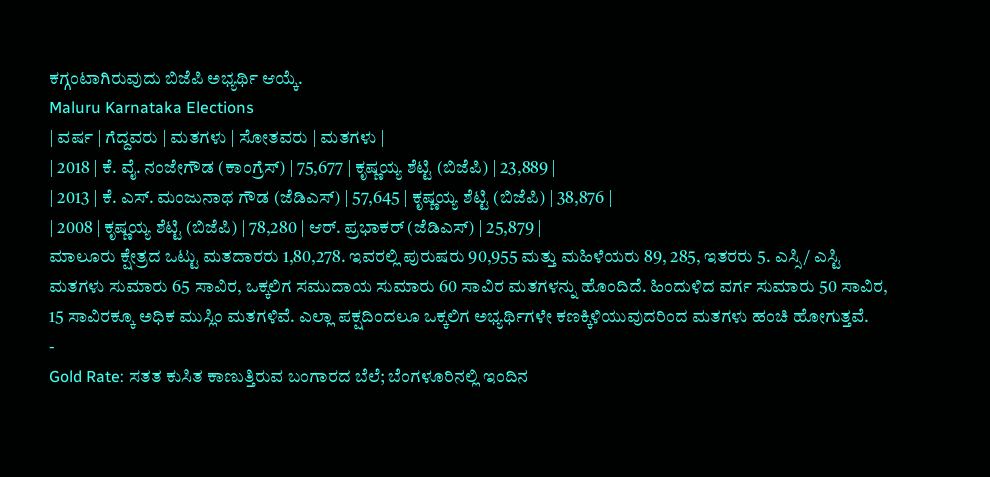ಕಗ್ಗಂಟಾಗಿರುವುದು ಬಿಜೆಪಿ ಅಭ್ಯರ್ಥಿ ಆಯ್ಕೆ.
Maluru Karnataka Elections
| ವರ್ಷ | ಗೆದ್ದವರು | ಮತಗಳು | ಸೋತವರು | ಮತಗಳು |
| 2018 | ಕೆ. ವೈ. ನಂಜೇಗೌಡ (ಕಾಂಗ್ರೆಸ್) | 75,677 | ಕೃಷ್ಣಯ್ಯ ಶೆಟ್ಟಿ (ಬಿಜೆಪಿ) | 23,889 |
| 2013 | ಕೆ. ಎಸ್. ಮಂಜುನಾಥ ಗೌಡ (ಜೆಡಿಎಸ್) | 57,645 | ಕೃಷ್ಣಯ್ಯ ಶೆಟ್ಟಿ (ಬಿಜೆಪಿ) | 38,876 |
| 2008 | ಕೃಷ್ಣಯ್ಯ ಶೆಟ್ಟಿ (ಬಿಜೆಪಿ) | 78,280 | ಆರ್. ಪ್ರಭಾಕರ್ (ಜೆಡಿಎಸ್) | 25,879 |
ಮಾಲೂರು ಕ್ಷೇತ್ರದ ಒಟ್ಟು ಮತದಾರರು 1,80,278. ಇವರಲ್ಲಿ ಪುರುಷರು 90,955 ಮತ್ತು ಮಹಿಳೆಯರು 89, 285, ಇತರರು 5. ಎಸ್ಸಿ/ ಎಸ್ಟಿ ಮತಗಳು ಸುಮಾರು 65 ಸಾವಿರ, ಒಕ್ಕಲಿಗ ಸಮುದಾಯ ಸುಮಾರು 60 ಸಾವಿರ ಮತಗಳನ್ನು ಹೊಂದಿದೆ. ಹಿಂದುಳಿದ ವರ್ಗ ಸುಮಾರು 50 ಸಾವಿರ, 15 ಸಾವಿರಕ್ಕೂ ಅಧಿಕ ಮುಸ್ಲಿಂ ಮತಗಳಿವೆ. ಎಲ್ಲಾ ಪಕ್ಷದಿಂದಲೂ ಒಕ್ಕಲಿಗ ಅಭ್ಯರ್ಥಿಗಳೇ ಕಣಕ್ಕಿಳಿಯುವುದರಿಂದ ಮತಗಳು ಹಂಚಿ ಹೋಗುತ್ತವೆ.
-
Gold Rate: ಸತತ ಕುಸಿತ ಕಾಣುತ್ತಿರುವ ಬಂಗಾರದ ಬೆಲೆ; ಬೆಂಗಳೂರಿನಲ್ಲಿ ಇಂದಿನ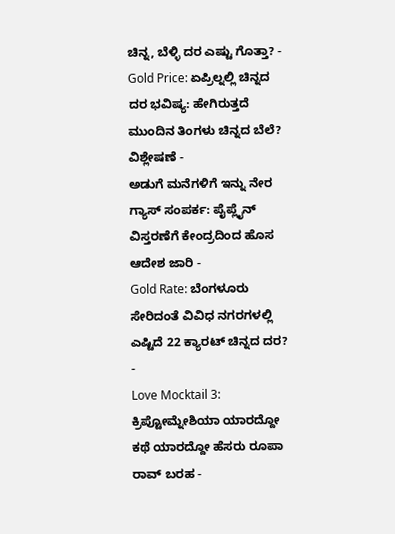ಚಿನ್ನ, ಬೆಳ್ಳಿ ದರ ಎಷ್ಟು ಗೊತ್ತಾ? -
Gold Price: ಏಪ್ರಿಲ್ನಲ್ಲಿ ಚಿನ್ನದ ದರ ಭವಿಷ್ಯ: ಹೇಗಿರುತ್ತದೆ ಮುಂದಿನ ತಿಂಗಳು ಚಿನ್ನದ ಬೆಲೆ? ವಿಶ್ಲೇಷಣೆ -
ಅಡುಗೆ ಮನೆಗಳಿಗೆ ಇನ್ನು ನೇರ ಗ್ಯಾಸ್ ಸಂಪರ್ಕ: ಪೈಪ್ಲೈನ್ ವಿಸ್ತರಣೆಗೆ ಕೇಂದ್ರದಿಂದ ಹೊಸ ಆದೇಶ ಜಾರಿ -
Gold Rate: ಬೆಂಗಳೂರು ಸೇರಿದಂತೆ ವಿವಿಧ ನಗರಗಳಲ್ಲಿ ಎಷ್ಟಿದೆ 22 ಕ್ಯಾರಟ್ ಚಿನ್ನದ ದರ? -
Love Mocktail 3: ಕ್ರಿಪ್ಟೋಮ್ನೇಶಿಯಾ ಯಾರದ್ದೋ ಕಥೆ ಯಾರದ್ದೋ ಹೆಸರು ರೂಪಾ ರಾವ್ ಬರಹ -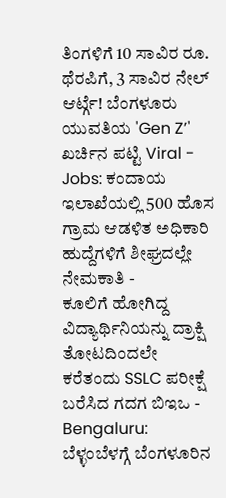ತಿಂಗಳಿಗೆ 10 ಸಾವಿರ ರೂ. ಥೆರಪಿಗೆ, 3 ಸಾವಿರ ನೇಲ್ ಆರ್ಟ್ಗೆ! ಬೆಂಗಳೂರು ಯುವತಿಯ 'Gen Z’' ಖರ್ಚಿನ ಪಟ್ಟಿ Viral -
Jobs: ಕಂದಾಯ ಇಲಾಖೆಯಲ್ಲಿ 500 ಹೊಸ ಗ್ರಾಮ ಆಡಳಿತ ಅಧಿಕಾರಿ ಹುದ್ದೆಗಳಿಗೆ ಶೀಘ್ರದಲ್ಲೇ ನೇಮಕಾತಿ -
ಕೂಲಿಗೆ ಹೋಗಿದ್ದ ವಿದ್ಯಾರ್ಥಿನಿಯನ್ನು ದ್ರಾಕ್ಷಿ ತೋಟದಿಂದಲೇ ಕರೆತಂದು SSLC ಪರೀಕ್ಷೆ ಬರೆಸಿದ ಗದಗ ಬಿಇಒ -
Bengaluru: ಬೆಳ್ಳಂಬೆಳಗ್ಗೆ ಬೆಂಗಳೂರಿನ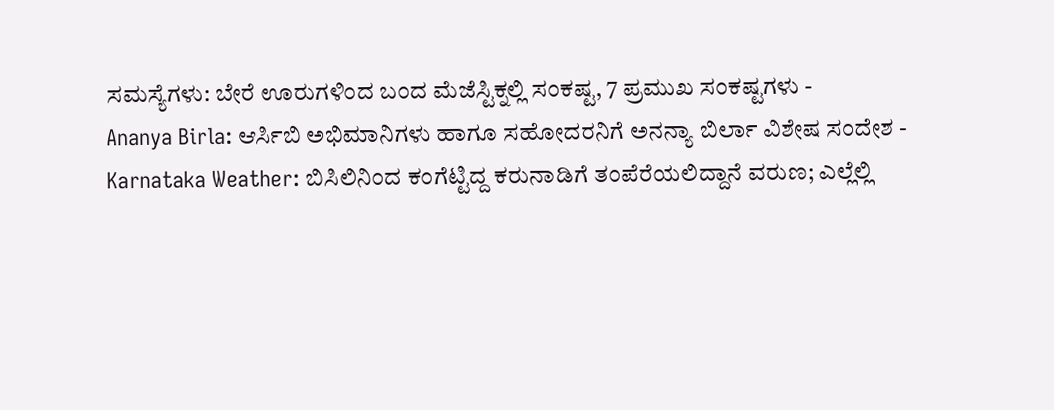ಸಮಸ್ಯೆಗಳು: ಬೇರೆ ಊರುಗಳಿಂದ ಬಂದ ಮೆಜೆಸ್ಟಿಕ್ನಲ್ಲಿ ಸಂಕಷ್ಟ, 7 ಪ್ರಮುಖ ಸಂಕಷ್ಟಗಳು -
Ananya Birla: ಆರ್ಸಿಬಿ ಅಭಿಮಾನಿಗಳು ಹಾಗೂ ಸಹೋದರನಿಗೆ ಅನನ್ಯಾ ಬಿರ್ಲಾ ವಿಶೇಷ ಸಂದೇಶ -
Karnataka Weather: ಬಿಸಿಲಿನಿಂದ ಕಂಗೆಟ್ಟಿದ್ದ ಕರುನಾಡಿಗೆ ತಂಪೆರೆಯಲಿದ್ದಾನೆ ವರುಣ; ಎಲ್ಲೆಲ್ಲಿ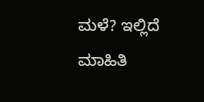ಮಳೆ? ಇಲ್ಲಿದೆ ಮಾಹಿತಿ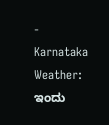-
Karnataka Weather: ಇಂದು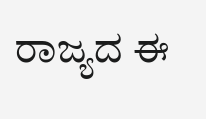ರಾಜ್ಯದ ಈ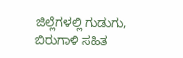ಜಿಲ್ಲೆಗಳಲ್ಲಿ ಗುಡುಗು, ಬಿರುಗಾಳಿ ಸಹಿತ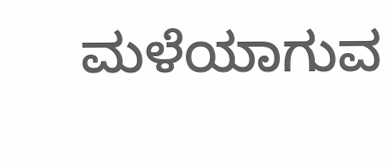ಮಳೆಯಾಗುವ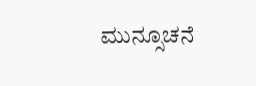ಮುನ್ಸೂಚನೆ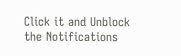Click it and Unblock the Notifications